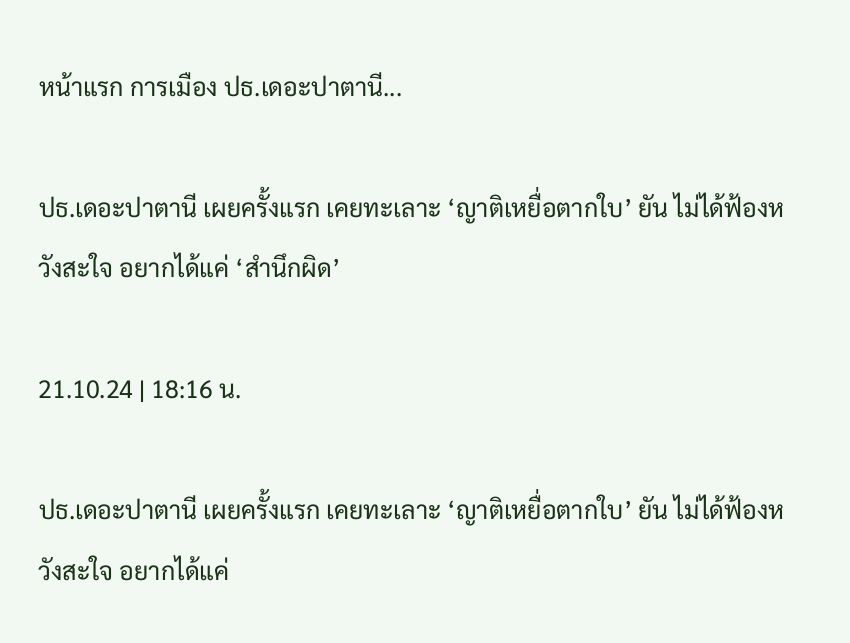หน้าแรก การเมือง ปธ.เดอะปาตานี...

ปธ.เดอะปาตานี เผยครั้งแรก เคยทะเลาะ ‘ญาติเหยื่อตากใบ’ ยัน ไม่ได้ฟ้องหวังสะใจ อยากได้แค่ ‘สำนึกผิด’

21.10.24 | 18:16 น.

ปธ.เดอะปาตานี เผยครั้งแรก เคยทะเลาะ ‘ญาติเหยื่อตากใบ’ ยัน ไม่ได้ฟ้องหวังสะใจ อยากได้แค่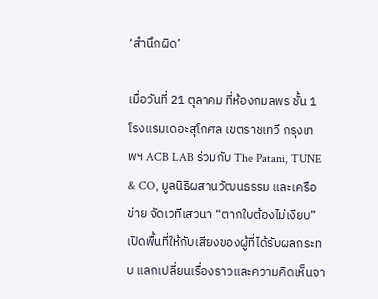‘สำนึกผิด’

เมื่อวันที่ 21 ตุลาคม ที่ห้องกมลพร ชั้น 1 โรงแรมเดอะสุโกศล เขตราชเทวี กรุงเทพฯ ACB LAB ร่วมกับ The Patani, TUNE & CO, มูลนิธิผสานวัฒนธรรม และเครือข่าย จัดเวทีเสวนา “ตากใบต้องไม่เงียบ” เปิดพื้นที่ให้กับเสียงของผู้ที่ได้รับผลกระทบ แลกเปลี่ยนเรื่องราวและความคิดเห็นจา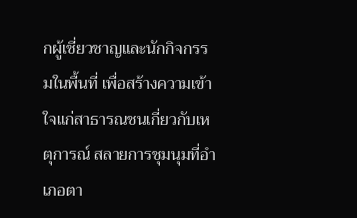กผู้เชี่ยวชาญและนักกิจกรรมในพื้นที่ เพื่อสร้างความเข้าใจแก่สาธารณชนเกี่ยวกับเหตุการณ์ สลายการชุมนุมที่อำเภอตา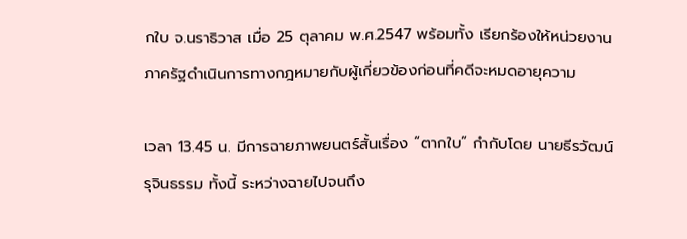กใบ จ.นราธิวาส เมื่อ 25 ตุลาคม พ.ศ.2547 พร้อมทั้ง เรียกร้องให้หน่วยงานภาครัฐดำเนินการทางกฎหมายกับผู้เกี่ยวข้องก่อนที่คดีจะหมดอายุความ

เวลา 13.45 น. มีการฉายภาพยนตร์สั้นเรื่อง “ตากใบ” กำกับโดย นายธีรวัฒน์ รุจินธรรม ทั้งนี้ ระหว่างฉายไปจนถึง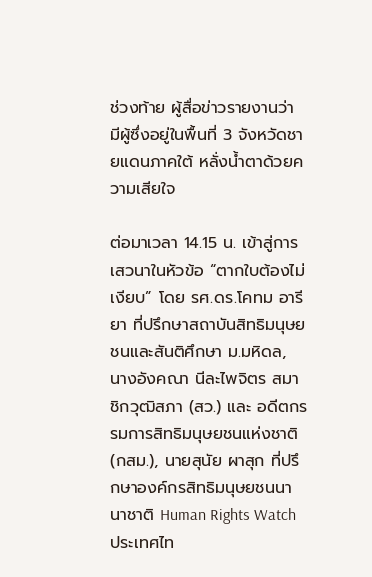ช่วงท้าย ผู้สื่อข่าวรายงานว่า มีผู้ซึ่งอยู่ในพื้นที่ 3 จังหวัดชายแดนภาคใต้ หลั่งน้ำตาด้วยความเสียใจ

ต่อมาเวลา 14.15 น. เข้าสู่การเสวนาในหัวข้อ “ตากใบต้องไม่เงียบ” โดย รศ.ดร.โคทม อารียา ที่ปรึกษาสถาบันสิทธิมนุษยชนและสันติศึกษา ม.มหิดล, นางอังคณา นีละไพจิตร สมาชิกวุฒิสภา (สว.) และ อดีตกรรมการสิทธิมนุษยชนแห่งชาติ (กสม.), นายสุนัย ผาสุก ที่ปรึกษาองค์กรสิทธิมนุษยชนนานาชาติ Human Rights Watch ประเทศไท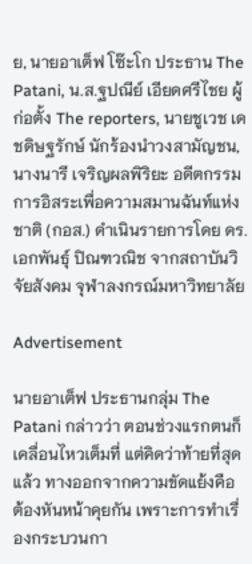ย, นายอาเต็ฟ โซ๊ะโก ประธาน The Patani, น.ส.ฐปณีย์ เอียดศรีไชย ผู้ก่อตั้ง The reporters, นายชูเวช เดชดิษฐรักษ์ นักร้องนำวงสามัญชน, นางนารี เจริญผลพิริยะ อดีตกรรมการอิสระเพื่อความสมานฉันท์แห่งชาติ (กอส.) ดำเนินรายการโดย ดร.เอกพันธุ์ ปิณฑวณิช จากสถาบันวิจัยสังคม จุฬาลงกรณ์มหาวิทยาลัย

Advertisement

นายอาเต็ฟ ประธานกลุ่ม The Patani กล่าวว่า ตอนช่วงแรกตนก็เคลื่อนไหวเต็มที่ แต่คิดว่าท้ายที่สุดแล้ว ทางออกจากความขัดแย้งคือ ต้องหันหน้าคุยกัน เพราะการทำเรื่องกระบวนกา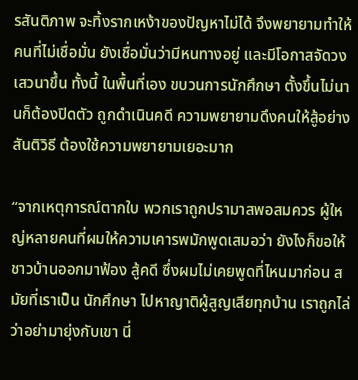รสันติภาพ จะทิ้งรากเหง้าของปัญหาไม่ได้ จึงพยายามทำให้คนที่ไม่เชื่อมั่น ยังเชื่อมั่นว่ามีหนทางอยู่ และมีโอกาสจัดวงเสวนาขึ้น ทั้งนี้ ในพื้นที่เอง ขบวนการนักศึกษา ตั้งขึ้นไม่นานก็ต้องปิดตัว ถูกดำเนินคดี ความพยายามดึงคนให้สู้อย่างสันติวิธี ต้องใช้ความพยายามเยอะมาก

“จากเหตุการณ์ตากใบ พวกเราถูกปรามาสพอสมควร ผู้ใหญ่หลายคนที่ผมให้ความเคารพมักพูดเสมอว่า ยังไงก็ขอให้ชาวบ้านออกมาฟ้อง สู้คดี ซึ่งผมไม่เคยพูดที่ไหนมาก่อน สมัยที่เราเป็น นักศึกษา ไปหาญาติผู้สูญเสียทุกบ้าน เราถูกไล่ ว่าอย่ามายุ่งกับเขา นี่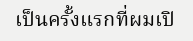เป็นครั้งแรกที่ผมเปิ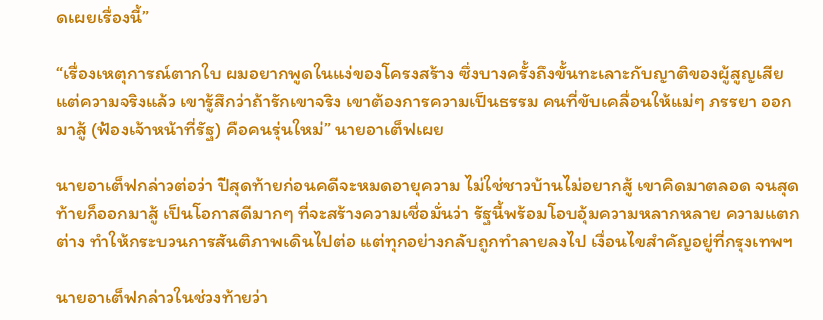ดเผยเรื่องนี้”

“เรื่องเหตุการณ์ตากใบ ผมอยากพูดในแง่ของโครงสร้าง ซึ่งบางครั้งถึงขั้นทะเลาะกับญาติของผู้สูญเสีย แต่ความจริงแล้ว เขารู้สึกว่าถ้ารักเขาจริง เขาต้องการความเป็นธรรม คนที่ขับเคลื่อนให้แม่ๆ ภรรยา ออกมาสู้ (ฟ้องเจ้าหน้าที่รัฐ) คือคนรุ่นใหม่” นายอาเต็ฟเผย

นายอาเต็ฟกล่าวต่อว่า ปีสุดท้ายก่อนคดีจะหมดอายุความ ไม่ใช่ชาวบ้านไม่อยากสู้ เขาคิดมาตลอด จนสุดท้ายก็ออกมาสู้ เป็นโอกาสดีมากๆ ที่จะสร้างความเชื่อมั่นว่า รัฐนี้พร้อมโอบอุ้มความหลากหลาย ความแตกต่าง ทำให้กระบวนการสันติภาพเดินไปต่อ แต่ทุกอย่างกลับถูกทำลายลงไป เงื่อนไขสำคัญอยู่ที่กรุงเทพฯ

นายอาเต็ฟกล่าวในช่วงท้ายว่า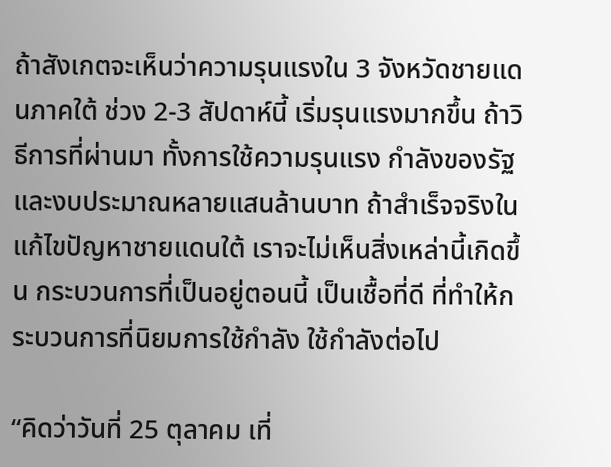ถ้าสังเกตจะเห็นว่าความรุนแรงใน 3 จังหวัดชายแดนภาคใต้ ช่วง 2-3 สัปดาห์นี้ เริ่มรุนแรงมากขึ้น ถ้าวิธีการที่ผ่านมา ทั้งการใช้ความรุนแรง กำลังของรัฐ และงบประมาณหลายแสนล้านบาท ถ้าสำเร็จจริงในแก้ไขปัญหาชายแดนใต้ เราจะไม่เห็นสิ่งเหล่านี้เกิดขึ้น กระบวนการที่เป็นอยู่ตอนนี้ เป็นเชื้อที่ดี ที่ทำให้กระบวนการที่นิยมการใช้กำลัง ใช้กำลังต่อไป

“คิดว่าวันที่ 25 ตุลาคม เที่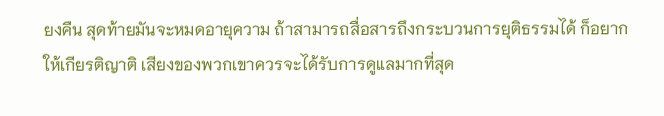ยงคืน สุดท้ายมันจะหมดอายุความ ถ้าสามารถสื่อสารถึงกระบวนการยุติธรรมได้ ก็อยากให้เกียรติญาติ เสียงของพวกเขาควรจะได้รับการดูแลมากที่สุด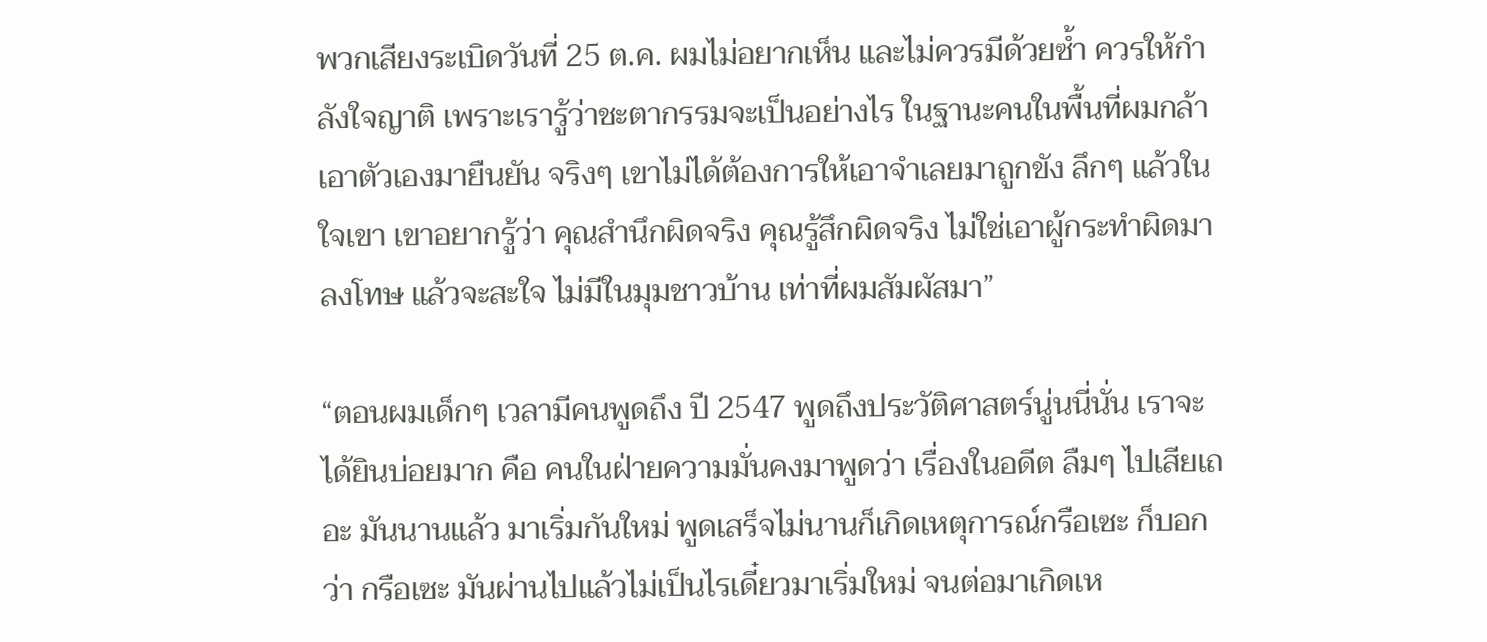พวกเสียงระเบิดวันที่ 25 ต.ค. ผมไม่อยากเห็น และไม่ควรมีด้วยซ้ำ ควรให้กำลังใจญาติ เพราะเรารู้ว่าชะตากรรมจะเป็นอย่างไร ในฐานะคนในพื้นที่ผมกล้าเอาตัวเองมายืนยัน จริงๆ เขาไม่ได้ต้องการให้เอาจำเลยมาถูกขัง ลึกๆ แล้วในใจเขา เขาอยากรู้ว่า คุณสำนึกผิดจริง คุณรู้สึกผิดจริง ไม่ใช่เอาผู้กระทำผิดมาลงโทษ แล้วจะสะใจ ไม่มีในมุมชาวบ้าน เท่าที่ผมสัมผัสมา”

“ตอนผมเด็กๆ เวลามีคนพูดถึง ปี 2547 พูดถึงประวัติศาสตร์นู่นนี่นั่น เราจะได้ยินบ่อยมาก คือ คนในฝ่ายความมั่นคงมาพูดว่า เรื่องในอดีต ลืมๆ ไปเสียเถอะ มันนานแล้ว มาเริ่มกันใหม่ พูดเสร็จไม่นานก็เกิดเหตุการณ์กรือเซะ ก็บอกว่า กรือเซะ มันผ่านไปแล้วไม่เป็นไรเดี๋ยวมาเริ่มใหม่ จนต่อมาเกิดเห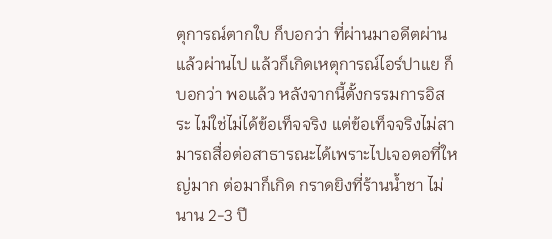ตุการณ์ตากใบ ก็บอกว่า ที่ผ่านมาอดีตผ่านแล้วผ่านไป แล้วก็เกิดเหตุการณ์ไอร์ปาแย ก็บอกว่า พอแล้ว หลังจากนี้ตั้งกรรมการอิสระ ไม่ใช่ไม่ได้ข้อเท็จจริง แต่ข้อเท็จจริงไม่สามารถสื่อต่อสาธารณะได้เพราะไปเจอตอที่ใหญ่มาก ต่อมาก็เกิด กราดยิงที่ร้านน้ำชา ไม่นาน 2-3 ปี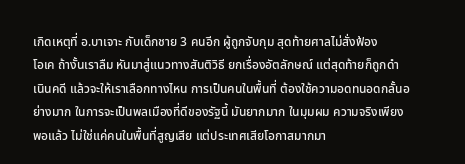เกิดเหตุที่ อ.บาเจาะ กับเด็กชาย 3 คนอีก ผู้ถูกจับกุม สุดท้ายศาลไม่สั่งฟ้อง
โอเค ถ้างั้นเราลืม หันมาสู่แนวทางสันติวิธี ยกเรื่องอัตลักษณ์ แต่สุดท้ายก็ถูกดำเนินคดี แล้วจะให้เราเลือกทางไหน การเป็นคนในพื้นที่ ต้องใช้ความอดทนอดกลั้นอย่างมาก ในการจะเป็นพลเมืองที่ดีของรัฐนี้ มันยากมาก ในมุมผม ความจริงเพียงพอแล้ว ไม่ใช่แค่คนในพื้นที่สูญเสีย แต่ประเทศเสียโอกาสมากมา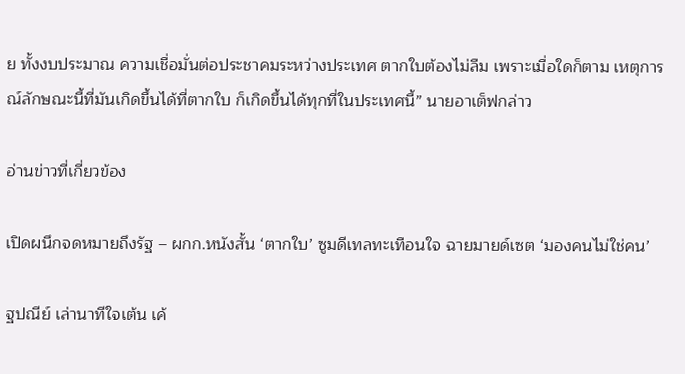ย ทั้งงบประมาณ ความเชื่อมั่นต่อประชาคมระหว่างประเทศ ตากใบต้องไม่ลืม เพราะเมื่อใดก็ตาม เหตุการณ์ลักษณะนี้ที่มันเกิดขึ้นได้ที่ตากใบ ก็เกิดขึ้นได้ทุกที่ในประเทศนี้” นายอาเต็ฟกล่าว

อ่านข่าวที่เกี่ยวข้อง

เปิดผนึกจดหมายถึงรัฐ – ผกก.หนังสั้น ‘ตากใบ’ ซูมดีเทลทะเทือนใจ ฉายมายด์เซต ‘มองคนไม่ใช่คน’

ฐปณีย์ เล่านาทีใจเต้น เค้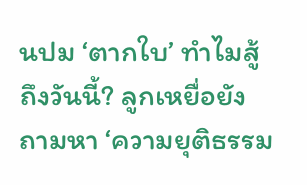นปม ‘ตากใบ’ ทำไมสู้ถึงวันนี้? ลูกเหยื่อยังถามหา ‘ความยุติธรรม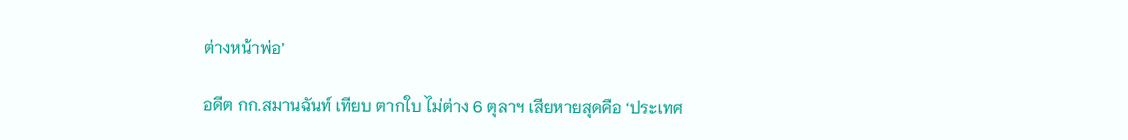ต่างหน้าพ่อ’

อดีต กก.สมานฉันท์ เทียบ ตากใบ ไม่ต่าง 6 ตุลาฯ เสียหายสุดคือ ‘ประเทศ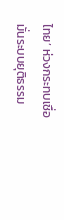ไทย’ ห่วงกระทบเชื่อมั่นระบบยุติธรรม